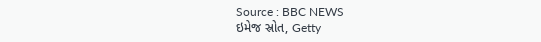Source : BBC NEWS
ઇમેજ સ્રોત, Getty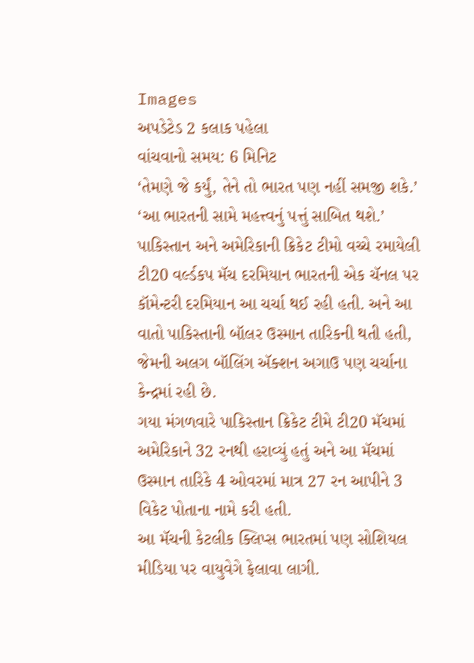Images
અપડેટેડ 2 કલાક પહેલા
વાંચવાનો સમય: 6 મિનિટ
‘તેમણે જે કર્યું, તેને તો ભારત પણ નહીં સમજી શકે.’
‘આ ભારતની સામે મહત્ત્વનું પત્તું સાબિત થશે.’
પાકિસ્તાન અને અમેરિકાની ક્રિકેટ ટીમો વચ્ચે રમાયેલી ટી20 વર્લ્ડકપ મૅચ દરમિયાન ભારતની એક ચૅનલ પર કૉમેન્ટરી દરમિયાન આ ચર્ચા થઈ રહી હતી. અને આ વાતો પાકિસ્તાની બૉલર ઉસ્માન તારિકની થતી હતી, જેમની અલગ બૉલિંગ ઍક્શન અગાઉ પણ ચર્ચાના કેન્દ્રમાં રહી છે.
ગયા મંગળવારે પાકિસ્તાન ક્રિકેટ ટીમે ટી20 મૅચમાં અમેરિકાને 32 રનથી હરાવ્યું હતું અને આ મૅચમાં ઉસ્માન તારિકે 4 ઓવરમાં માત્ર 27 રન આપીને 3 વિકેટ પોતાના નામે કરી હતી.
આ મૅચની કેટલીક ક્લિપ્સ ભારતમાં પણ સોશિયલ મીડિયા પર વાયુવેગે ફેલાવા લાગી.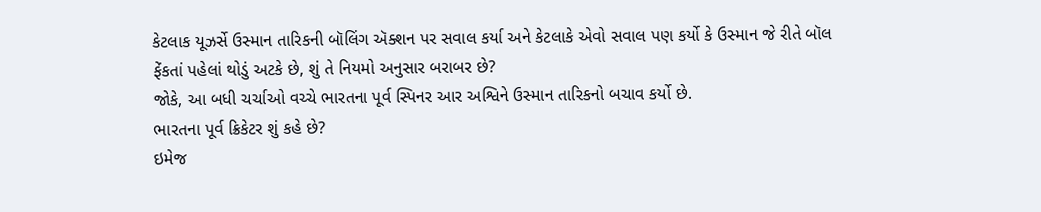કેટલાક યૂઝર્સે ઉસ્માન તારિકની બૉલિંગ ઍક્શન પર સવાલ કર્યા અને કેટલાકે એવો સવાલ પણ કર્યો કે ઉસ્માન જે રીતે બૉલ ફેંકતાં પહેલાં થોડું અટકે છે, શું તે નિયમો અનુસાર બરાબર છે?
જોકે, આ બધી ચર્ચાઓ વચ્ચે ભારતના પૂર્વ સ્પિનર આર અશ્વિને ઉસ્માન તારિકનો બચાવ કર્યો છે.
ભારતના પૂર્વ ક્રિકેટર શું કહે છે?
ઇમેજ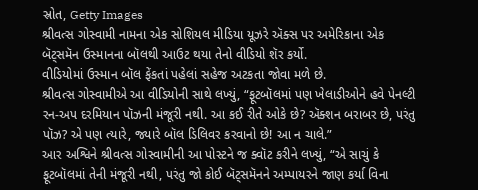સ્રોત, Getty Images
શ્રીવત્સ ગોસ્વામી નામના એક સોશિયલ મીડિયા યૂઝરે ઍક્સ પર અમેરિકાના એક બૅટ્સમૅન ઉસ્માનના બૉલથી આઉટ થયા તેનો વીડિયો શૅર કર્યો.
વીડિયોમાં ઉસ્માન બૉલ ફેંકતાં પહેલાં સહેજ અટકતા જોવા મળે છે.
શ્રીવત્સ ગોસ્વામીએ આ વીડિયોની સાથે લખ્યું, “ફૂટબૉલમાં પણ ખેલાડીઓને હવે પેનલ્ટી રન-અપ દરમિયાન પૉઝની મંજૂરી નથી. આ કઈ રીતે ઓકે છે? ઍક્શન બરાબર છે, પરંતુ પૉઝ? એ પણ ત્યારે, જ્યારે બૉલ ડિલિવર કરવાનો છે! આ ન ચાલે.”
આર અશ્વિને શ્રીવત્સ ગોસ્વામીની આ પોસ્ટને જ ક્વૉટ કરીને લખ્યું, “એ સાચું કે ફૂટબૉલમાં તેની મંજૂરી નથી, પરંતુ જો કોઈ બૅટ્સમૅનને અમ્પાયરને જાણ કર્યા વિના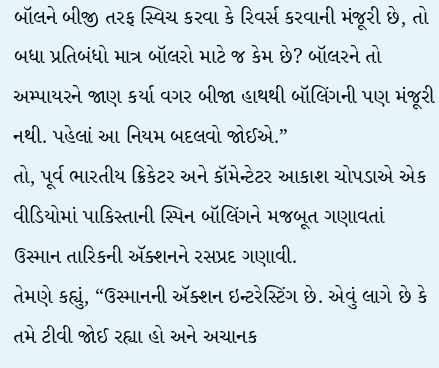બૉલને બીજી તરફ સ્વિચ કરવા કે રિવર્સ કરવાની મંજૂરી છે, તો બધા પ્રતિબંધો માત્ર બૉલરો માટે જ કેમ છે? બૉલરને તો અમ્પાયરને જાણ કર્યા વગર બીજા હાથથી બૉલિંગની પણ મંજૂરી નથી. પહેલાં આ નિયમ બદલવો જોઈએ.”
તો, પૂર્વ ભારતીય ક્રિકેટર અને કૉમેન્ટેટર આકાશ ચોપડાએ એક વીડિયોમાં પાકિસ્તાની સ્પિન બૉલિંગને મજબૂત ગણાવતાં ઉસ્માન તારિકની ઍક્શનને રસપ્રદ ગણાવી.
તેમણે કહ્યું, “ઉસ્માનની ઍક્શન ઇન્ટરેસ્ટિંગ છે. એવું લાગે છે કે તમે ટીવી જોઈ રહ્યા હો અને અચાનક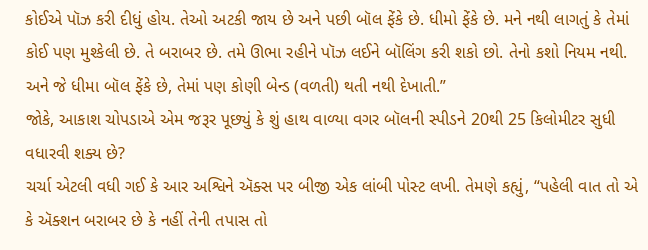કોઈએ પૉઝ કરી દીધું હોય. તેઓ અટકી જાય છે અને પછી બૉલ ફેંકે છે. ધીમો ફેંકે છે. મને નથી લાગતું કે તેમાં કોઈ પણ મુશ્કેલી છે. તે બરાબર છે. તમે ઊભા રહીને પૉઝ લઈને બૉલિંગ કરી શકો છો. તેનો કશો નિયમ નથી. અને જે ધીમા બૉલ ફેંકે છે, તેમાં પણ કોણી બેન્ડ (વળતી) થતી નથી દેખાતી.”
જોકે, આકાશ ચોપડાએ એમ જરૂર પૂછ્યું કે શું હાથ વાળ્યા વગર બૉલની સ્પીડને 20થી 25 કિલોમીટર સુધી વધારવી શક્ય છે?
ચર્ચા એટલી વધી ગઈ કે આર અશ્વિને ઍક્સ પર બીજી એક લાંબી પોસ્ટ લખી. તેમણે કહ્યું, “પહેલી વાત તો એ કે ઍક્શન બરાબર છે કે નહીં તેની તપાસ તો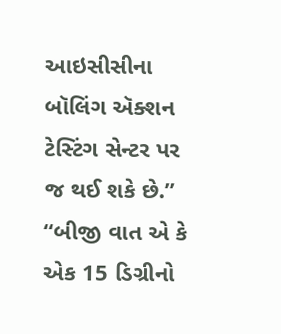આઇસીસીના બૉલિંગ ઍક્શન ટેસ્ટિંગ સેન્ટર પર જ થઈ શકે છે.”
“બીજી વાત એ કે એક 15 ડિગ્રીનો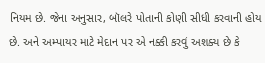નિયમ છે. જેના અનુસાર, બૉલરે પોતાની કોણી સીધી કરવાની હોય છે. અને અમ્પાયર માટે મેદાન પર એ નક્કી કરવું અશક્ય છે કે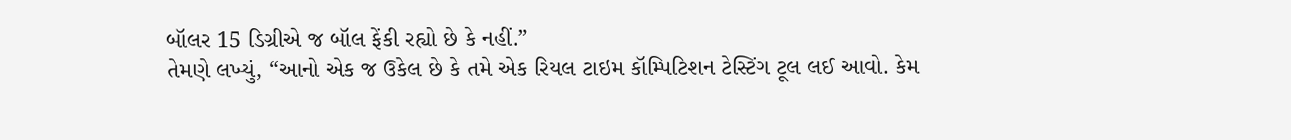બૉલર 15 ડિગ્રીએ જ બૉલ ફેંકી રહ્યો છે કે નહીં.”
તેમણે લખ્યું, “આનો એક જ ઉકેલ છે કે તમે એક રિયલ ટાઇમ કૉમ્પિટિશન ટેસ્ટિંગ ટૂલ લઈ આવો. કેમ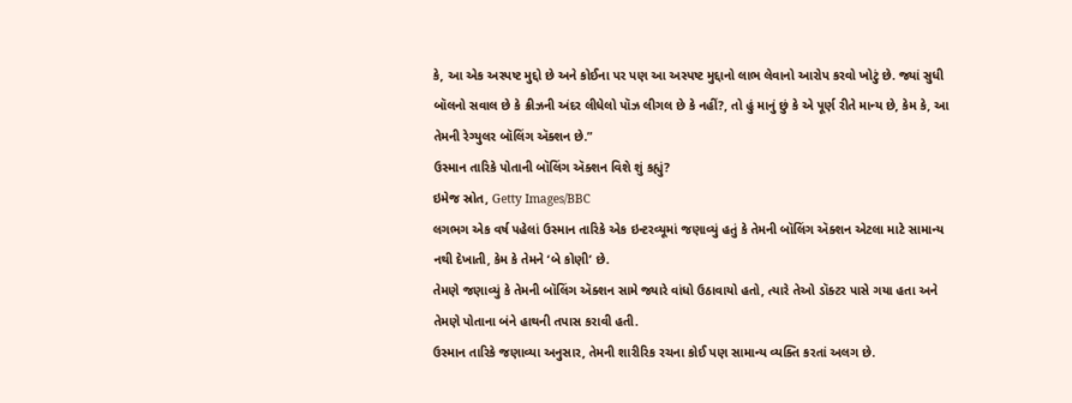કે, આ એક અસ્પષ્ટ મુદ્દો છે અને કોઈના પર પણ આ અસ્પષ્ટ મુદ્દાનો લાભ લેવાનો આરોપ કરવો ખોટું છે. જ્યાં સુધી બૉલનો સવાલ છે કે ક્રીઝની અંદર લીધેલો પૉઝ લીગલ છે કે નહીં?, તો હું માનું છું કે એ પૂર્ણ રીતે માન્ય છે, કેમ કે, આ તેમની રેગ્યુલર બૉલિંગ ઍક્શન છે.”
ઉસ્માન તારિકે પોતાની બૉલિંગ ઍક્શન વિશે શું કહ્યું?
ઇમેજ સ્રોત, Getty Images/BBC
લગભગ એક વર્ષ પહેલાં ઉસ્માન તારિકે એક ઇન્ટરવ્યૂમાં જણાવ્યું હતું કે તેમની બૉલિંગ ઍક્શન એટલા માટે સામાન્ય નથી દેખાતી, કેમ કે તેમને ‘બે કોણી’ છે.
તેમણે જણાવ્યું કે તેમની બૉલિંગ ઍક્શન સામે જ્યારે વાંધો ઉઠાવાયો હતો, ત્યારે તેઓ ડૉક્ટર પાસે ગયા હતા અને તેમણે પોતાના બંને હાથની તપાસ કરાવી હતી.
ઉસ્માન તારિકે જણાવ્યા અનુસાર, તેમની શારીરિક રચના કોઈ પણ સામાન્ય વ્યક્તિ કરતાં અલગ છે.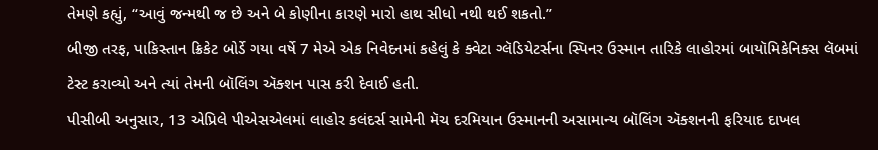તેમણે કહ્યું, “આવું જન્મથી જ છે અને બે કોણીના કારણે મારો હાથ સીધો નથી થઈ શકતો.”
બીજી તરફ, પાકિસ્તાન ક્રિકેટ બોર્ડે ગયા વર્ષે 7 મેએ એક નિવેદનમાં કહેલું કે ક્વેટા ગ્લૅડિયેટર્સના સ્પિનર ઉસ્માન તારિકે લાહોરમાં બાયૉમિકેનિક્સ લૅબમાં ટેસ્ટ કરાવ્યો અને ત્યાં તેમની બૉલિંગ ઍક્શન પાસ કરી દેવાઈ હતી.
પીસીબી અનુસાર, 13 એપ્રિલે પીએસએલમાં લાહોર કલંદર્સ સામેની મૅચ દરમિયાન ઉસ્માનની અસામાન્ય બૉલિંગ ઍક્શનની ફરિયાદ દાખલ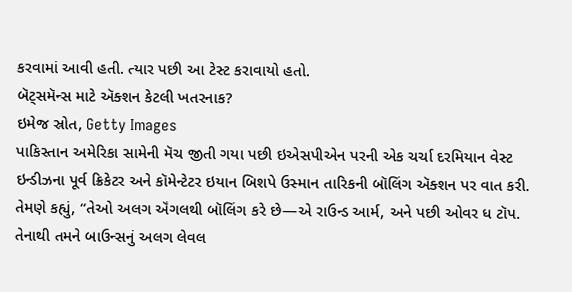કરવામાં આવી હતી. ત્યાર પછી આ ટેસ્ટ કરાવાયો હતો.
બૅટ્સમૅન્સ માટે ઍક્શન કેટલી ખતરનાક?
ઇમેજ સ્રોત, Getty Images
પાકિસ્તાન અમેરિકા સામેની મૅચ જીતી ગયા પછી ઇએસપીએન પરની એક ચર્ચા દરમિયાન વેસ્ટ ઇન્ડીઝના પૂર્વ ક્રિકેટર અને કૉમેન્ટેટર ઇયાન બિશપે ઉસ્માન તારિકની બૉલિંગ ઍક્શન પર વાત કરી.
તેમણે કહ્યું, “તેઓ અલગ ઍંગલથી બૉલિંગ કરે છે—એ રાઉન્ડ આર્મ, અને પછી ઓવર ધ ટૉપ. તેનાથી તમને બાઉન્સનું અલગ લેવલ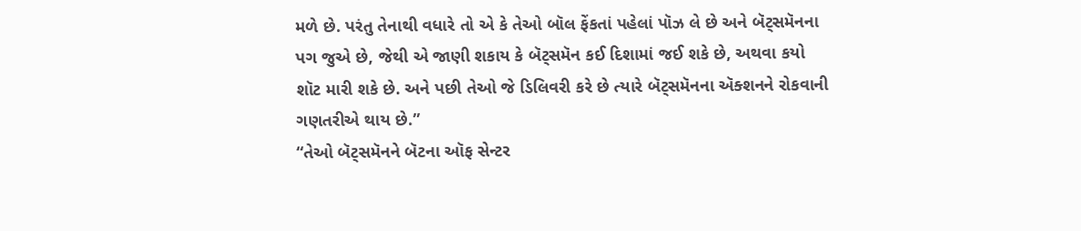મળે છે. પરંતુ તેનાથી વધારે તો એ કે તેઓ બૉલ ફેંકતાં પહેલાં પૉઝ લે છે અને બૅટ્સમૅનના પગ જુએ છે, જેથી એ જાણી શકાય કે બૅટ્સમૅન કઈ દિશામાં જઈ શકે છે, અથવા કયો શૉટ મારી શકે છે. અને પછી તેઓ જે ડિલિવરી કરે છે ત્યારે બૅટ્સમૅનના ઍક્શનને રોકવાની ગણતરીએ થાય છે.”
“તેઓ બૅટ્સમૅનને બૅટના ઑફ સેન્ટર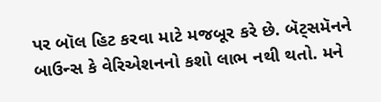પર બૉલ હિટ કરવા માટે મજબૂર કરે છે. બૅટ્સમૅનને બાઉન્સ કે વેરિએશનનો કશો લાભ નથી થતો. મને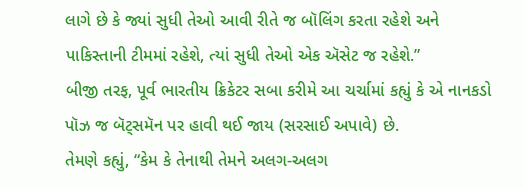લાગે છે કે જ્યાં સુધી તેઓ આવી રીતે જ બૉલિંગ કરતા રહેશે અને પાકિસ્તાની ટીમમાં રહેશે, ત્યાં સુધી તેઓ એક ઍસેટ જ રહેશે.”
બીજી તરફ, પૂર્વ ભારતીય ક્રિકેટર સબા કરીમે આ ચર્ચામાં કહ્યું કે એ નાનકડો પૉઝ જ બૅટ્સમૅન પર હાવી થઈ જાય (સરસાઈ અપાવે) છે.
તેમણે કહ્યું, “કેમ કે તેનાથી તેમને અલગ-અલગ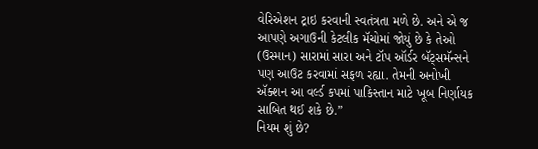વેરિએશન ટ્રાઇ કરવાની સ્વતંત્રતા મળે છે. અને એ જ આપણે અગાઉની કેટલીક મૅચોમાં જોયું છે કે તેઓ (ઉસ્માન) સારામાં સારા અને ટૉપ ઑર્ડર બૅટ્સમૅન્સને પણ આઉટ કરવામાં સફળ રહ્યા. તેમની અનોખી ઍક્શન આ વર્લ્ડ કપમાં પાકિસ્તાન માટે ખૂબ નિર્ણાયક સાબિત થઈ શકે છે.”
નિયમ શું છે?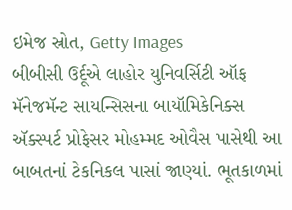ઇમેજ સ્રોત, Getty Images
બીબીસી ઉર્દૂએ લાહોર યુનિવર્સિટી ઑફ મૅનેજમૅન્ટ સાયન્સિસના બાયૉમિકેનિક્સ ઍક્સ્પર્ટ પ્રોફેસર મોહમ્મદ ઓવૈસ પાસેથી આ બાબતનાં ટેકનિકલ પાસાં જાણ્યાં. ભૂતકાળમાં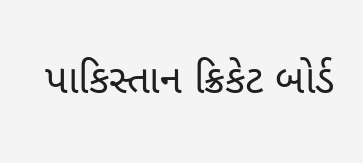પાકિસ્તાન ક્રિકેટ બોર્ડ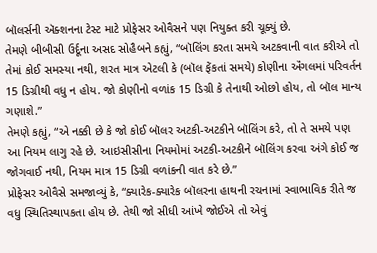બૉલર્સની ઍક્શનના ટેસ્ટ માટે પ્રોફેસર ઓવૈસને પણ નિયુક્ત કરી ચૂક્યું છે.
તેમણે બીબીસી ઉર્દૂના અસદ સોહૈબને કહ્યું, “બૉલિંગ કરતા સમયે અટકવાની વાત કરીએ તો તેમાં કોઈ સમસ્યા નથી, શરત માત્ર એટલી કે (બૉલ ફેંકતાં સમયે) કોણીના ઍંગલમાં પરિવર્તન 15 ડિગ્રીથી વધુ ન હોય. જો કોણીનો વળાંક 15 ડિગ્રી કે તેનાથી ઓછો હોય, તો બૉલ માન્ય ગણાશે.”
તેમણે કહ્યું, “એ નક્કી છે કે જો કોઈ બૉલર અટકી-અટકીને બૉલિંગ કરે, તો તે સમયે પણ આ નિયમ લાગુ રહે છે. આઇસીસીના નિયમોમાં અટકી-અટકીને બૉલિંગ કરવા અંગે કોઈ જ જોગવાઈ નથી, નિયમ માત્ર 15 ડિગ્રી વળાંકની વાત કરે છે.”
પ્રોફેસર ઓવૈસે સમજાવ્યું કે, “ક્યારેક-ક્યારેક બૉલરના હાથની રચનામાં સ્વાભાવિક રીતે જ વધુ સ્થિતિસ્થાપકતા હોય છે. તેથી જો સીધી આંખે જોઈએ તો એવું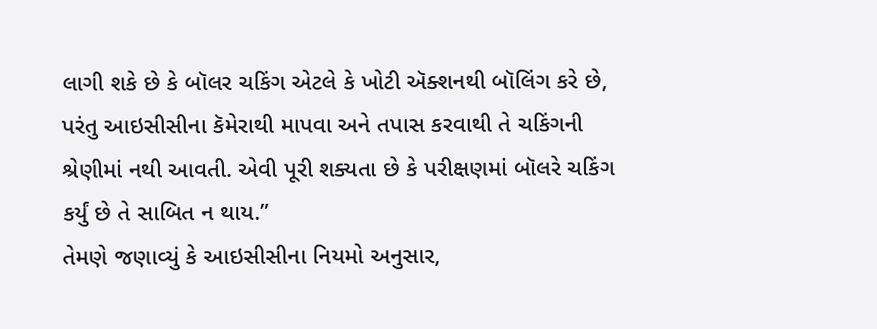લાગી શકે છે કે બૉલર ચકિંગ એટલે કે ખોટી ઍક્શનથી બૉલિંગ કરે છે, પરંતુ આઇસીસીના કૅમેરાથી માપવા અને તપાસ કરવાથી તે ચકિંગની શ્રેણીમાં નથી આવતી. એવી પૂરી શક્યતા છે કે પરીક્ષણમાં બૉલરે ચકિંગ કર્યું છે તે સાબિત ન થાય.”
તેમણે જણાવ્યું કે આઇસીસીના નિયમો અનુસાર,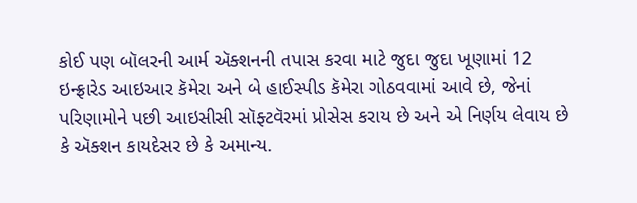કોઈ પણ બૉલરની આર્મ ઍક્શનની તપાસ કરવા માટે જુદા જુદા ખૂણામાં 12 ઇન્ફ્રારેડ આઇઆર કૅમેરા અને બે હાઈસ્પીડ કૅમેરા ગોઠવવામાં આવે છે, જેનાં પરિણામોને પછી આઇસીસી સૉફ્ટવૅરમાં પ્રોસેસ કરાય છે અને એ નિર્ણય લેવાય છે કે ઍક્શન કાયદેસર છે કે અમાન્ય.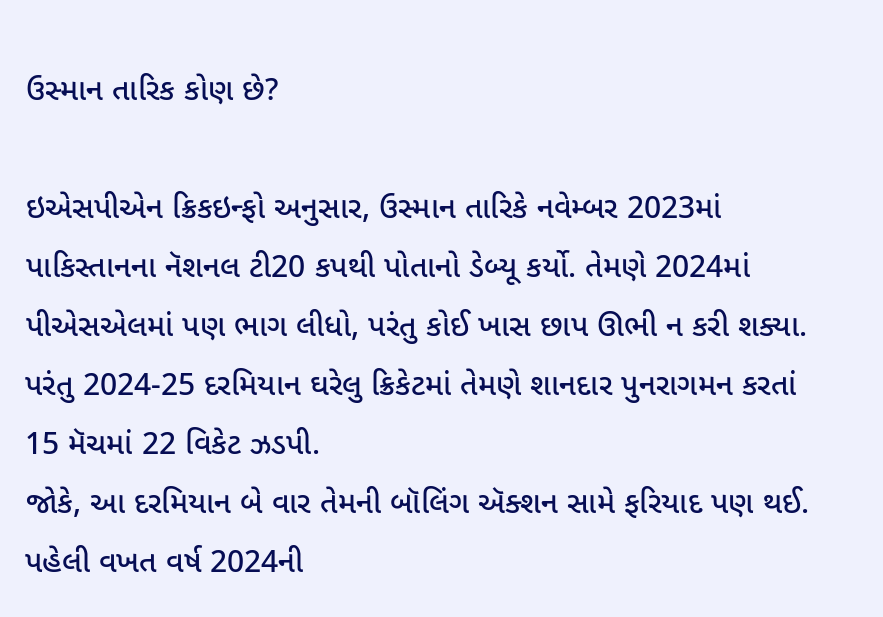ઉસ્માન તારિક કોણ છે?

ઇએસપીએન ક્રિકઇન્ફો અનુસાર, ઉસ્માન તારિકે નવેમ્બર 2023માં પાકિસ્તાનના નૅશનલ ટી20 કપથી પોતાનો ડેબ્યૂ કર્યો. તેમણે 2024માં પીએસએલમાં પણ ભાગ લીધો, પરંતુ કોઈ ખાસ છાપ ઊભી ન કરી શક્યા.
પરંતુ 2024-25 દરમિયાન ઘરેલુ ક્રિકેટમાં તેમણે શાનદાર પુનરાગમન કરતાં 15 મૅચમાં 22 વિકેટ ઝડપી.
જોકે, આ દરમિયાન બે વાર તેમની બૉલિંગ ઍક્શન સામે ફરિયાદ પણ થઈ. પહેલી વખત વર્ષ 2024ની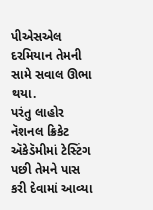પીએસએલ દરમિયાન તેમની સામે સવાલ ઊભા થયા.
પરંતુ લાહોર નૅશનલ ક્રિકેટ ઍકેડૅમીમાં ટેસ્ટિંગ પછી તેમને પાસ કરી દેવામાં આવ્યા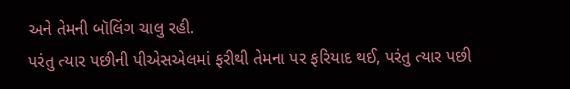અને તેમની બૉલિંગ ચાલુ રહી.
પરંતુ ત્યાર પછીની પીએસએલમાં ફરીથી તેમના પર ફરિયાદ થઈ, પરંતુ ત્યાર પછી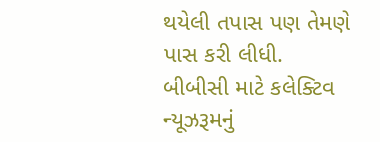થયેલી તપાસ પણ તેમણે પાસ કરી લીધી.
બીબીસી માટે કલેક્ટિવ ન્યૂઝરૂમનું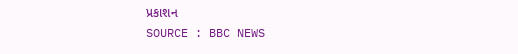પ્રકાશન
SOURCE : BBC NEWS